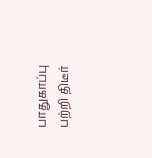பாதுகாப்பு பற்றி திடீர்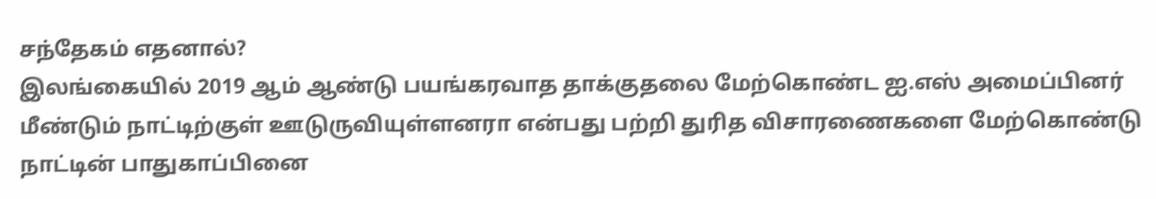சந்தேகம் எதனால்?
இலங்கையில் 2019 ஆம் ஆண்டு பயங்கரவாத தாக்குதலை மேற்கொண்ட ஐ.எஸ் அமைப்பினர் மீண்டும் நாட்டிற்குள் ஊடுருவியுள்ளனரா என்பது பற்றி துரித விசாரணைகளை மேற்கொண்டு நாட்டின் பாதுகாப்பினை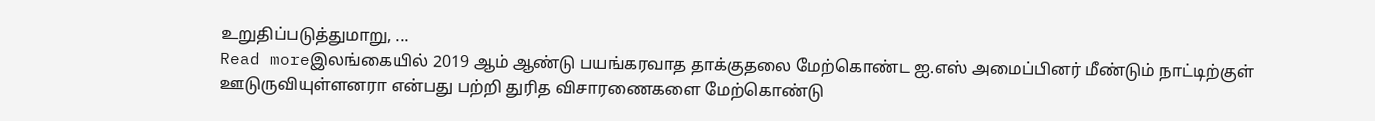உறுதிப்படுத்துமாறு, ...
Read moreஇலங்கையில் 2019 ஆம் ஆண்டு பயங்கரவாத தாக்குதலை மேற்கொண்ட ஐ.எஸ் அமைப்பினர் மீண்டும் நாட்டிற்குள் ஊடுருவியுள்ளனரா என்பது பற்றி துரித விசாரணைகளை மேற்கொண்டு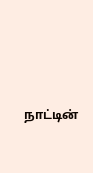நாட்டின்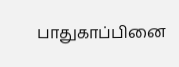பாதுகாப்பினை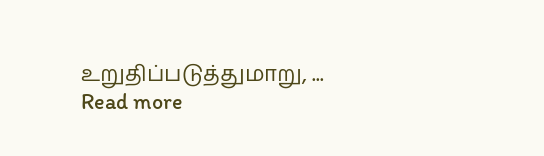உறுதிப்படுத்துமாறு, ...
Read more